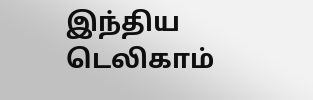இந்திய டெலிகாம்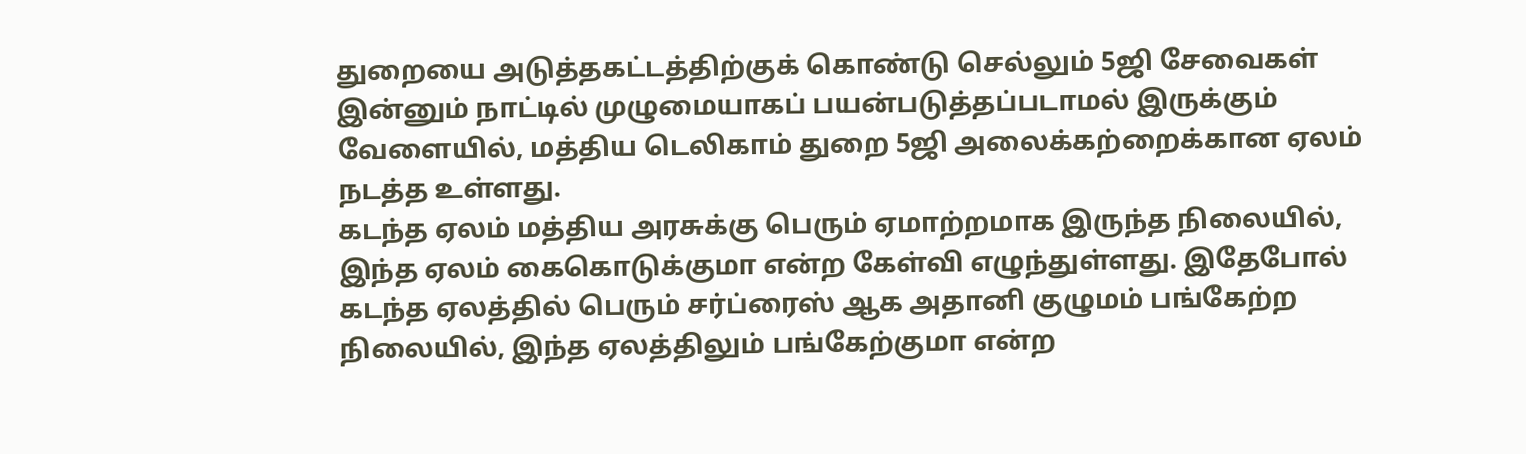துறையை அடுத்தகட்டத்திற்குக் கொண்டு செல்லும் 5ஜி சேவைகள் இன்னும் நாட்டில் முழுமையாகப் பயன்படுத்தப்படாமல் இருக்கும் வேளையில், மத்திய டெலிகாம் துறை 5ஜி அலைக்கற்றைக்கான ஏலம் நடத்த உள்ளது.
கடந்த ஏலம் மத்திய அரசுக்கு பெரும் ஏமாற்றமாக இருந்த நிலையில், இந்த ஏலம் கைகொடுக்குமா என்ற கேள்வி எழுந்துள்ளது. இதேபோல் கடந்த ஏலத்தில் பெரும் சர்ப்ரைஸ் ஆக அதானி குழுமம் பங்கேற்ற நிலையில், இந்த ஏலத்திலும் பங்கேற்குமா என்ற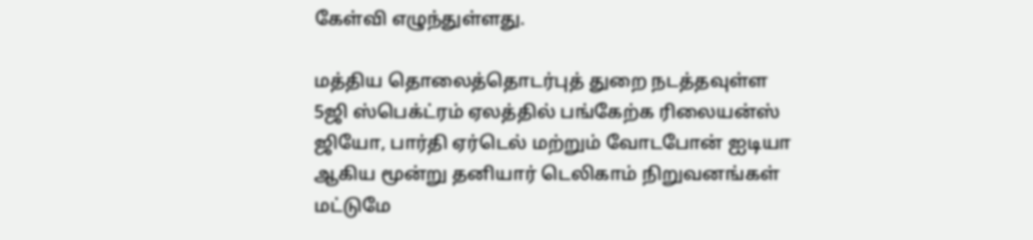கேள்வி எழுந்துள்ளது.

மத்திய தொலைத்தொடர்புத் துறை நடத்தவுள்ள 5ஜி ஸ்பெக்ட்ரம் ஏலத்தில் பங்கேற்க ரிலையன்ஸ் ஜியோ, பார்தி ஏர்டெல் மற்றும் வோடபோன் ஐடியா ஆகிய மூன்று தனியார் டெலிகாம் நிறுவனங்கள் மட்டுமே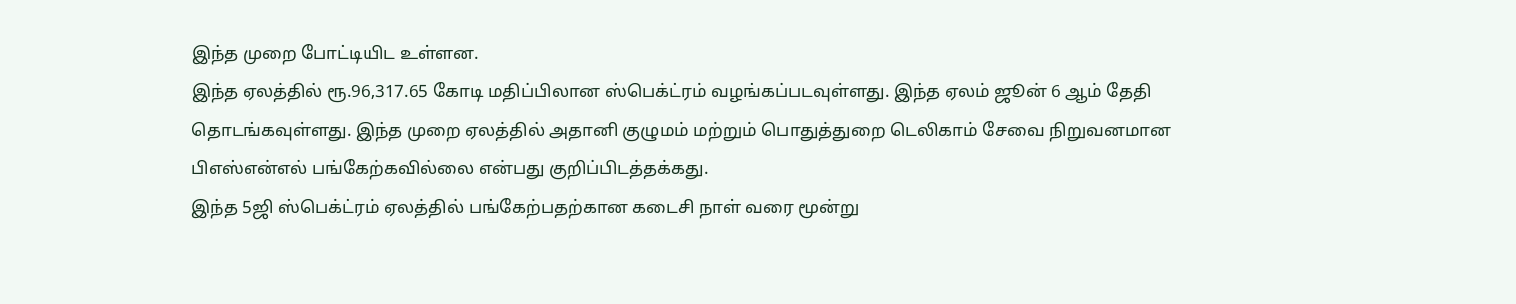இந்த முறை போட்டியிட உள்ளன.
இந்த ஏலத்தில் ரூ.96,317.65 கோடி மதிப்பிலான ஸ்பெக்ட்ரம் வழங்கப்படவுள்ளது. இந்த ஏலம் ஜூன் 6 ஆம் தேதி தொடங்கவுள்ளது. இந்த முறை ஏலத்தில் அதானி குழுமம் மற்றும் பொதுத்துறை டெலிகாம் சேவை நிறுவனமான பிஎஸ்என்எல் பங்கேற்கவில்லை என்பது குறிப்பிடத்தக்கது.
இந்த 5ஜி ஸ்பெக்ட்ரம் ஏலத்தில் பங்கேற்பதற்கான கடைசி நாள் வரை மூன்று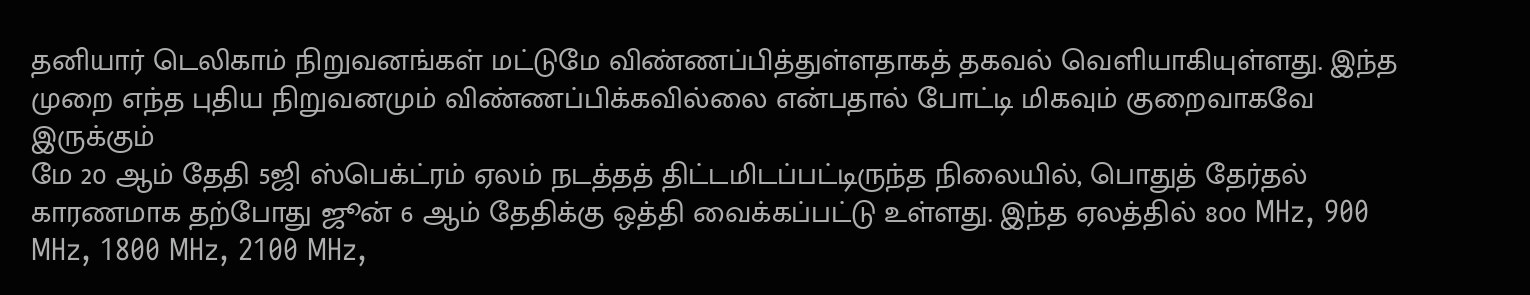தனியார் டெலிகாம் நிறுவனங்கள் மட்டுமே விண்ணப்பித்துள்ளதாகத் தகவல் வெளியாகியுள்ளது. இந்த முறை எந்த புதிய நிறுவனமும் விண்ணப்பிக்கவில்லை என்பதால் போட்டி மிகவும் குறைவாகவே இருக்கும்
மே 20 ஆம் தேதி 5ஜி ஸ்பெக்ட்ரம் ஏலம் நடத்தத் திட்டமிடப்பட்டிருந்த நிலையில், பொதுத் தேர்தல் காரணமாக தற்போது ஜூன் 6 ஆம் தேதிக்கு ஒத்தி வைக்கப்பட்டு உள்ளது. இந்த ஏலத்தில் 800 MHz, 900 MHz, 1800 MHz, 2100 MHz,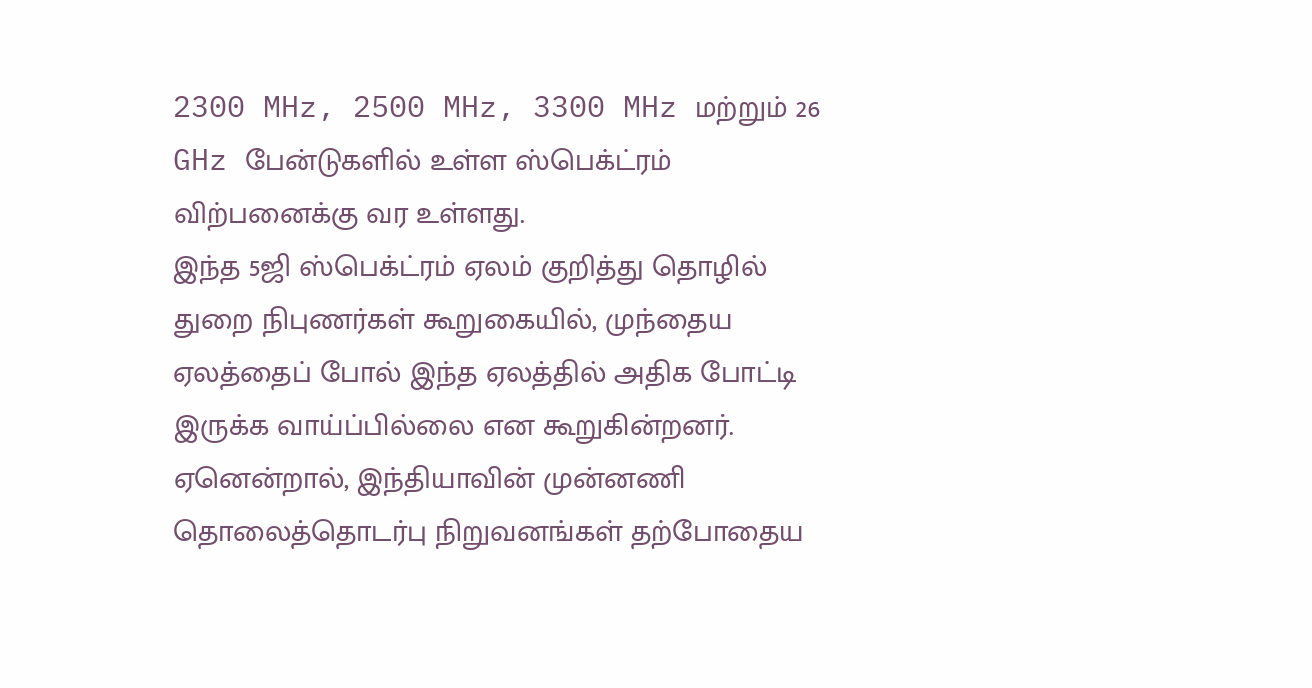2300 MHz, 2500 MHz, 3300 MHz மற்றும் 26 GHz பேன்டுகளில் உள்ள ஸ்பெக்ட்ரம் விற்பனைக்கு வர உள்ளது.
இந்த 5ஜி ஸ்பெக்ட்ரம் ஏலம் குறித்து தொழில் துறை நிபுணர்கள் கூறுகையில், முந்தைய ஏலத்தைப் போல் இந்த ஏலத்தில் அதிக போட்டி இருக்க வாய்ப்பில்லை என கூறுகின்றனர். ஏனென்றால், இந்தியாவின் முன்னணி தொலைத்தொடர்பு நிறுவனங்கள் தற்போதைய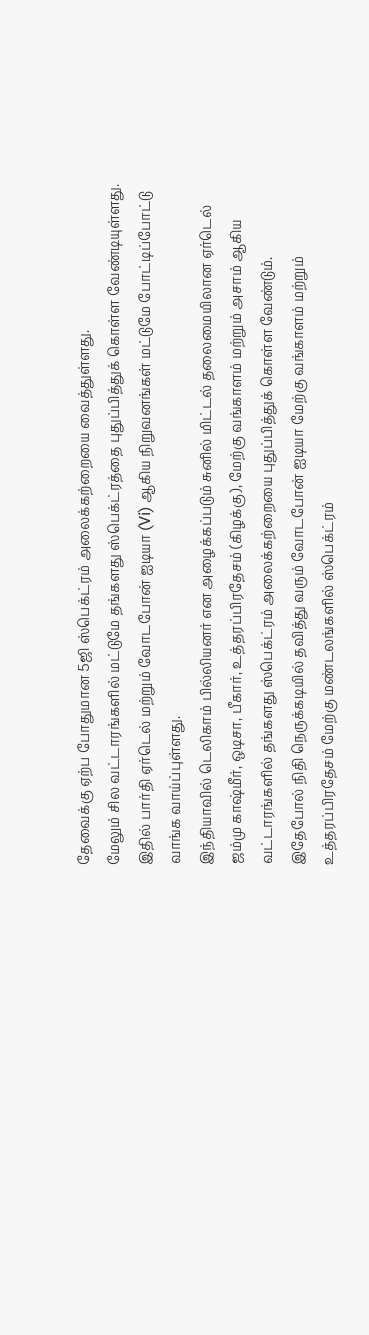தேவைக்கு ஏற்ப போதுமான 5ஜி ஸ்பெக்ட்ரம் அலைக்கற்றையை வைத்துள்ளது.
மேலும் சில வட்டாரங்களில் மட்டுமே தங்களது ஸ்பெக்ட்ரத்தை புதுப்பித்துக் கொள்ள வேண்டியுள்ளது. இதில் பார்தி ஏர்டெல் மற்றும் வோடபோன் ஐடியா (Vi) ஆகிய நிறுவனங்கள் மட்டுமே போட்டிப்போட்டு வாங்க வாய்ப்புள்ளது.
இந்தியாவில் டெலிகாம் பில்லியனர் என அழைக்கப்படும் சுனில் மிட்டல் தலைமையிலான ஏர்டெல் ஜம்மு காஷ்மீர், ஒடிசா, பீகார், உத்தரப்பிரதேசம் (கிழக்கு), மேற்கு வங்காளம் மற்றும் அசாம் ஆகிய வட்டாரங்களில் தங்களது ஸ்பெக்ட்ரம் அலைக்கற்றையை புதுப்பித்துக் கொள்ள வேண்டும்.
இதேபோல் நிதி நெருக்கடியில் தவித்து வரும் வோடபோன் ஐடியா மேற்கு வங்காளம் மற்றும் உத்தரப்பிரதேசம் மேற்கு மண்டலங்களில் ஸ்பெக்ட்ரம்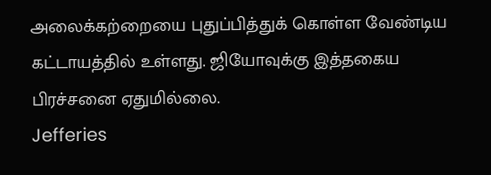அலைக்கற்றையை புதுப்பித்துக் கொள்ள வேண்டிய கட்டாயத்தில் உள்ளது. ஜியோவுக்கு இத்தகைய பிரச்சனை ஏதுமில்லை.
Jefferies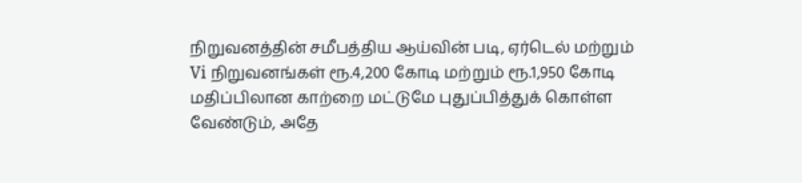நிறுவனத்தின் சமீபத்திய ஆய்வின் படி, ஏர்டெல் மற்றும் Vi நிறுவனங்கள் ரூ.4,200 கோடி மற்றும் ரூ.1,950 கோடி மதிப்பிலான காற்றை மட்டுமே புதுப்பித்துக் கொள்ள வேண்டும், அதே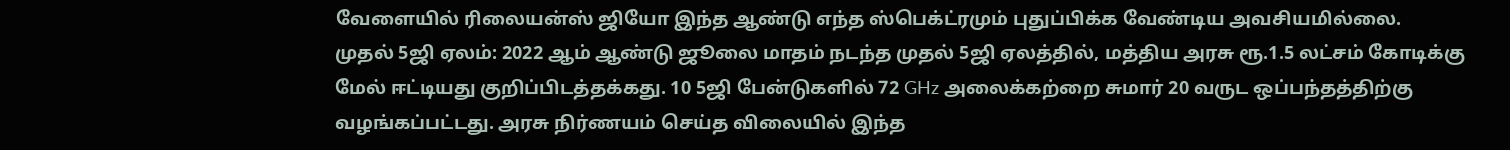வேளையில் ரிலையன்ஸ் ஜியோ இந்த ஆண்டு எந்த ஸ்பெக்ட்ரமும் புதுப்பிக்க வேண்டிய அவசியமில்லை.
முதல் 5ஜி ஏலம்: 2022 ஆம் ஆண்டு ஜூலை மாதம் நடந்த முதல் 5ஜி ஏலத்தில், மத்திய அரசு ரூ.1.5 லட்சம் கோடிக்கு மேல் ஈட்டியது குறிப்பிடத்தக்கது. 10 5ஜி பேன்டுகளில் 72 GHz அலைக்கற்றை சுமார் 20 வருட ஒப்பந்தத்திற்கு வழங்கப்பட்டது. அரசு நிர்ணயம் செய்த விலையில் இந்த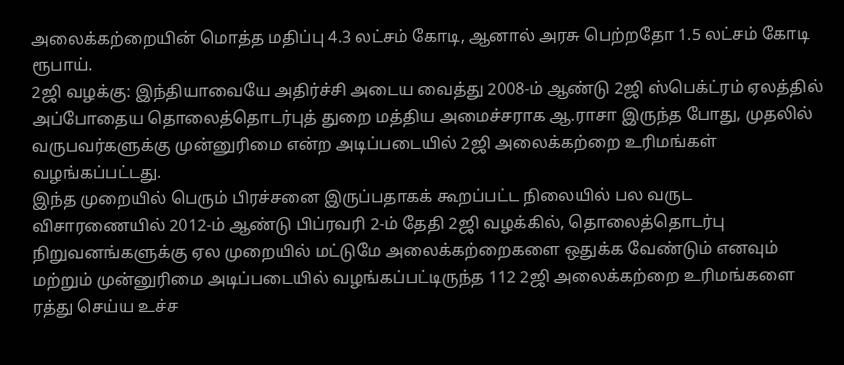அலைக்கற்றையின் மொத்த மதிப்பு 4.3 லட்சம் கோடி, ஆனால் அரசு பெற்றதோ 1.5 லட்சம் கோடி ரூபாய்.
2ஜி வழக்கு: இந்தியாவையே அதிர்ச்சி அடைய வைத்து 2008-ம் ஆண்டு 2ஜி ஸ்பெக்ட்ரம் ஏலத்தில் அப்போதைய தொலைத்தொடர்புத் துறை மத்திய அமைச்சராக ஆ.ராசா இருந்த போது, முதலில் வருபவர்களுக்கு முன்னுரிமை என்ற அடிப்படையில் 2ஜி அலைக்கற்றை உரிமங்கள் வழங்கப்பட்டது.
இந்த முறையில் பெரும் பிரச்சனை இருப்பதாகக் கூறப்பட்ட நிலையில் பல வருட விசாரணையில் 2012-ம் ஆண்டு பிப்ரவரி 2-ம் தேதி 2ஜி வழக்கில், தொலைத்தொடர்பு நிறுவனங்களுக்கு ஏல முறையில் மட்டுமே அலைக்கற்றைகளை ஒதுக்க வேண்டும் எனவும் மற்றும் முன்னுரிமை அடிப்படையில் வழங்கப்பட்டிருந்த 112 2ஜி அலைக்கற்றை உரிமங்களை ரத்து செய்ய உச்ச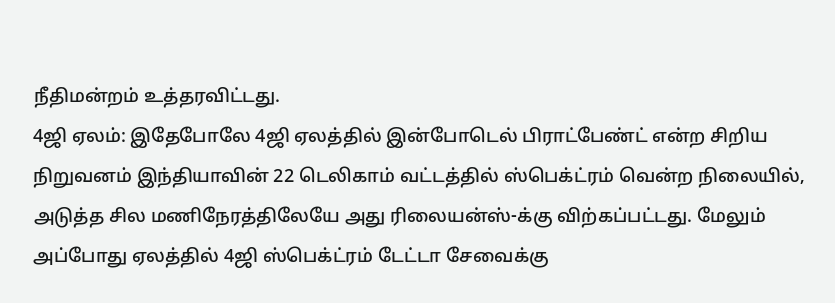நீதிமன்றம் உத்தரவிட்டது.
4ஜி ஏலம்: இதேபோலே 4ஜி ஏலத்தில் இன்போடெல் பிராட்பேண்ட் என்ற சிறிய நிறுவனம் இந்தியாவின் 22 டெலிகாம் வட்டத்தில் ஸ்பெக்ட்ரம் வென்ற நிலையில், அடுத்த சில மணிநேரத்திலேயே அது ரிலையன்ஸ்-க்கு விற்கப்பட்டது. மேலும் அப்போது ஏலத்தில் 4ஜி ஸ்பெக்ட்ரம் டேட்டா சேவைக்கு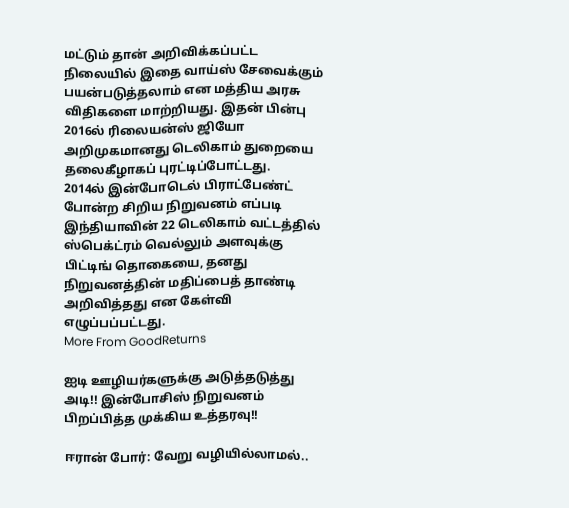மட்டும் தான் அறிவிக்கப்பட்ட நிலையில் இதை வாய்ஸ் சேவைக்கும் பயன்படுத்தலாம் என மத்திய அரசு விதிகளை மாற்றியது. இதன் பின்பு 2016ல் ரிலையன்ஸ் ஜியோ அறிமுகமானது டெலிகாம் துறையை தலைகீழாகப் புரட்டிப்போட்டது.
2014ல் இன்போடெல் பிராட்பேண்ட் போன்ற சிறிய நிறுவனம் எப்படி இந்தியாவின் 22 டெலிகாம் வட்டத்தில் ஸ்பெக்ட்ரம் வெல்லும் அளவுக்கு பிட்டிங் தொகையை, தனது நிறுவனத்தின் மதிப்பைத் தாண்டி அறிவித்தது என கேள்வி எழுப்பப்பட்டது.
More From GoodReturns

ஐடி ஊழியர்களுக்கு அடுத்தடுத்து அடி!! இன்போசிஸ் நிறுவனம் பிறப்பித்த முக்கிய உத்தரவு!!

ஈரான் போர்: வேறு வழியில்லாமல்..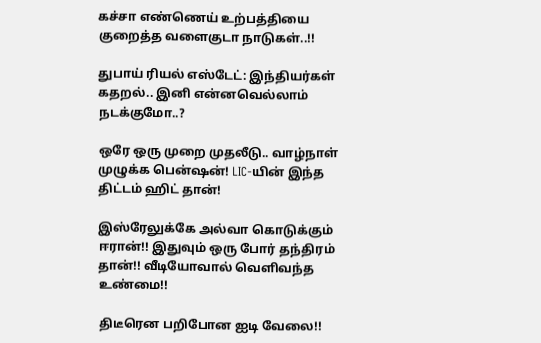கச்சா எண்ணெய் உற்பத்தியை குறைத்த வளைகுடா நாடுகள்..!!

துபாய் ரியல் எஸ்டேட்: இந்தியர்கள் கதறல்.. இனி என்னவெல்லாம் நடக்குமோ..?

ஒரே ஒரு முறை முதலீடு.. வாழ்நாள் முழுக்க பென்ஷன்! LIC-யின் இந்த திட்டம் ஹிட் தான்!

இஸ்ரேலுக்கே அல்வா கொடுக்கும் ஈரான்!! இதுவும் ஒரு போர் தந்திரம் தான்!! வீடியோவால் வெளிவந்த உண்மை!!

திடீரென பறிபோன ஐடி வேலை!!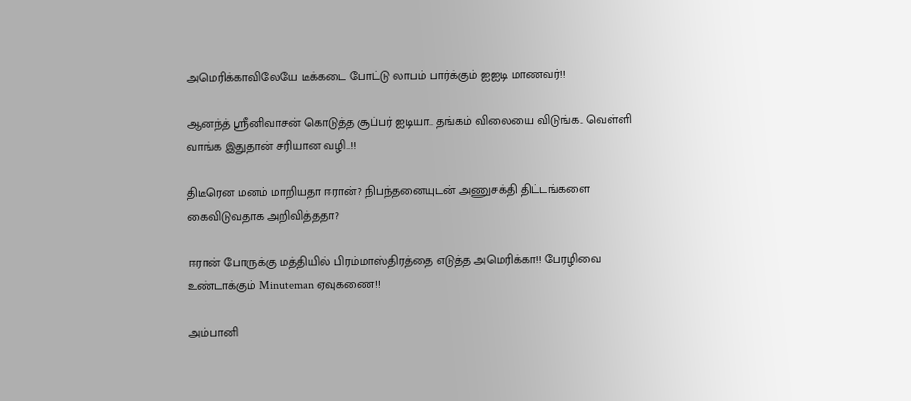அமெரிக்காவிலேயே டீக்கடை போட்டு லாபம் பார்க்கும் ஐஐடி மாணவர்!!

ஆனந்த் ஸ்ரீனிவாசன் கொடுத்த சூப்பர் ஐடியா.. தங்கம் விலையை விடுங்க.. வெள்ளி வாங்க இதுதான் சரியான வழி..!!

திடீரென மனம் மாறியதா ஈரான்? நிபந்தனையுடன் அணுசக்தி திட்டங்களை கைவிடுவதாக அறிவித்ததா?

ஈரான் போருக்கு மத்தியில் பிரம்மாஸ்திரத்தை எடுத்த அமெரிக்கா!! பேரழிவை உண்டாக்கும் Minuteman ஏவுகணை!!

அம்பானி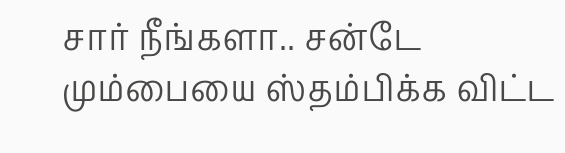சார் நீங்களா.. சன்டே மும்பையை ஸ்தம்பிக்க விட்ட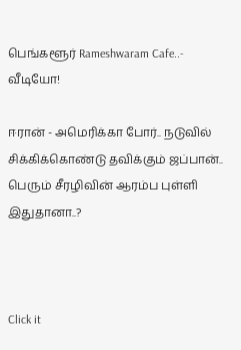பெங்களூர் Rameshwaram Cafe..- வீடியோ!

ஈரான் - அமெரிக்கா போர்.. நடுவில் சிக்கிக்கொண்டு தவிக்கும் ஜப்பான்.. பெரும் சீரழிவின் ஆரம்ப புள்ளி இதுதானா..?



Click it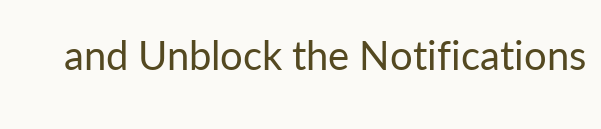and Unblock the Notifications